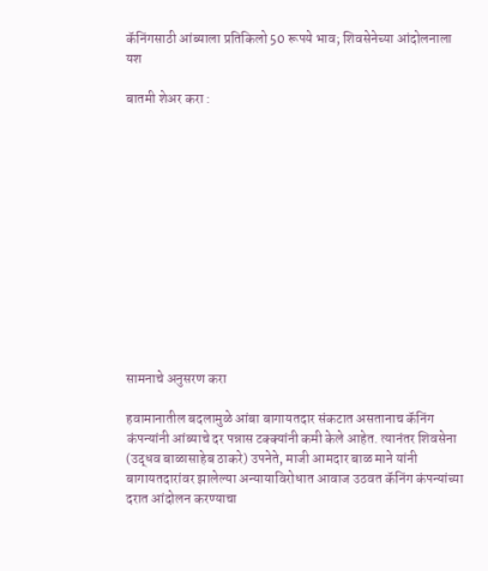कॅनिंगसाठी आंब्याला प्रतिकिलो 50 रूपये भाव; शिवसेनेच्या आंदोलनाला यश

बातमी शेअर करा :













सामनाचे अनुसरण करा

हवामानातील बदलामुळे आंबा बागायतदार संकटात असतानाच कॅनिंग कंपन्यांनी आंब्याचे दर पन्नास टक्क्यांनी कमी केले आहेत. त्यानंतर शिवसेना (उद्धव बाळासाहेब ठाकरे) उपनेते, माजी आमदार बाळ माने यांनी बागायतदारांवर झालेल्या अन्यायाविरोधात आवाज उठवत कॅनिंग कंपन्यांच्या दरात आंदोलन करण्याचा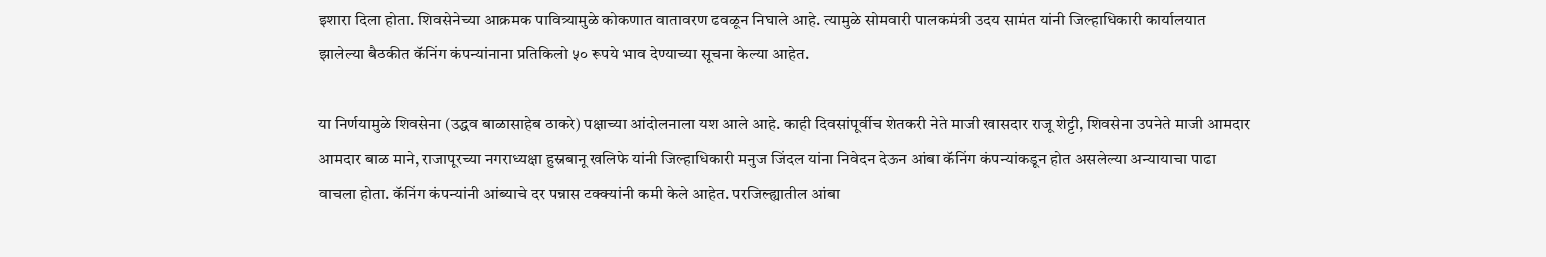इशारा दिला होता. शिवसेनेच्या आक्रमक पावित्र्यामुळे कोकणात वातावरण ढवळून निघाले आहे. त्यामुळे सोमवारी पालकमंत्री उदय सामंत यांनी जिल्हाधिकारी कार्यालयात झालेल्या बैठकीत कॅनिंग कंपन्यांनाना प्रतिकिलो ५० रूपये भाव देण्याच्या सूचना केल्या आहेत.

या निर्णयामुळे शिवसेना (उद्धव बाळासाहेब ठाकरे) पक्षाच्या आंदोलनाला यश आले आहे. काही दिवसांपूर्वीच शेतकरी नेते माजी खासदार राजू शेट्टी, शिवसेना उपनेते माजी आमदार आमदार बाळ माने, राजापूरच्या नगराध्यक्षा हुस्नबानू खलिफे यांनी जिल्हाधिकारी मनुज जिंदल यांना निवेदन देऊन आंबा कॅनिंग कंपन्यांकडून होत असलेल्या अन्यायाचा पाढा वाचला होता. कॅनिंग कंपन्यांनी आंब्याचे दर पन्नास टक्क्यांनी कमी केले आहेत. परजिल्ह्यातील आंबा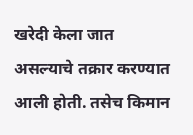खरेदी केला जात असल्याचे तक्रार करण्यात आली होती. तसेच किमान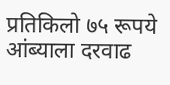प्रतिकिलो ७५ रूपये आंब्याला दरवाढ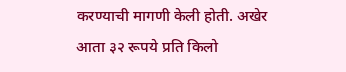करण्याची मागणी केली होती. अखेर आता ३२ रूपये प्रति किलो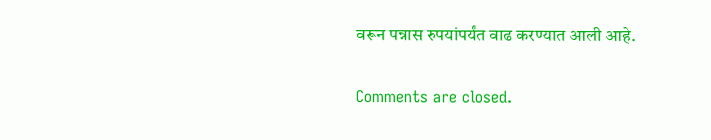वरून पन्नास रुपयांपर्यंत वाढ करण्यात आली आहे.

Comments are closed.